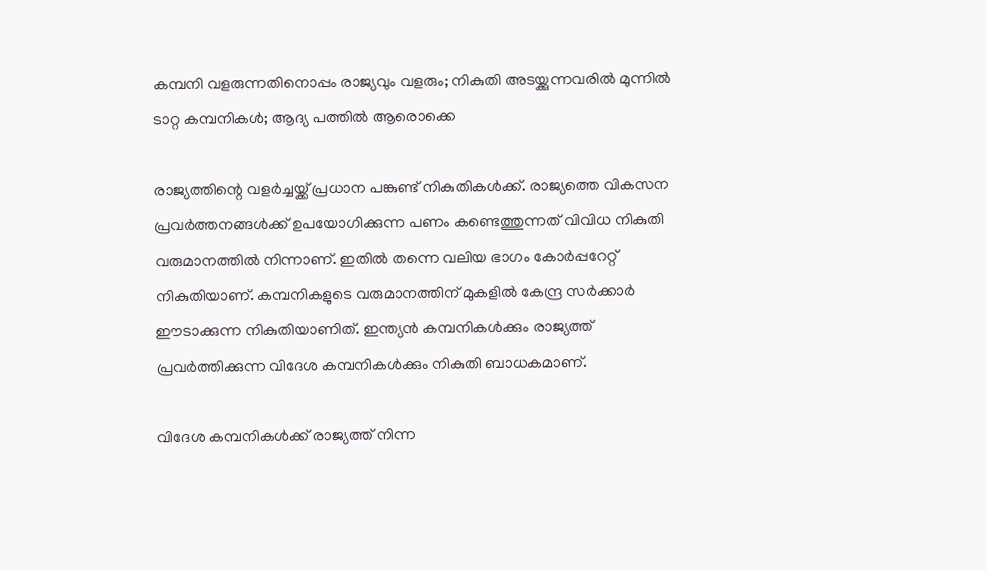കമ്പനി വളരുന്നതിനൊപ്പം രാജ്യവും വളരും; നികുതി അടയ്ക്കുന്നവരിൽ മുന്നിൽ ടാറ്റ കമ്പനികൾ; ആദ്യ പത്തിൽ ആരൊക്കെ

രാജ്യത്തിന്റെ വളര്‍ച്ചയ്ക്ക് പ്രധാന പങ്കുണ്ട് നികുതികള്‍ക്ക്. രാജ്യത്തെ വികസന പ്രവർത്തനങ്ങൾക്ക് ഉപയോഗിക്കുന്ന പണം കണ്ടെത്തുന്നത് വിവിധ നികുതി വരുമാനത്തിൽ നിന്നാണ്. ഇതില്‍ തന്നെ വലിയ ഭാഗം കോര്‍പ്പറേറ്റ് നികുതിയാണ്. കമ്പനികളുടെ വരുമാനത്തിന് മുകളില്‍ കേന്ദ്ര സര്‍ക്കാര്‍ ഈടാക്കുന്ന നികുതിയാണിത്. ഇന്ത്യന്‍ കമ്പനികള്‍ക്കും രാജ്യത്ത് പ്രവര്‍ത്തിക്കുന്ന വിദേശ കമ്പനികള്‍ക്കും നികുതി ബാധകമാണ്.

വിദേശ കമ്പനികള്‍ക്ക് രാജ്യത്ത് നിന്ന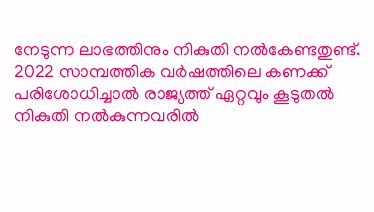നേടുന്ന ലാഭത്തിനും നികുതി നല്‍കേണ്ടതുണ്ട്. 2022 സാമ്പത്തിക വർഷത്തിലെ കണക്ക് പരിശോധിച്ചാൽ രാജ്യത്ത് ഏറ്റവും കൂടുതൽ നികുതി നൽകുന്നവരിൽ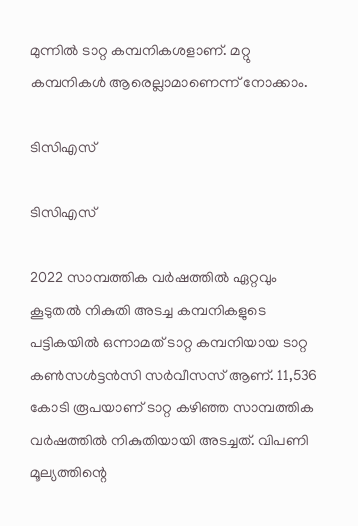മുന്നിൽ ടാറ്റ കമ്പനികശളാണ്. മറ്റു കമ്പനികൾ ആരെല്ലാമാണെന്ന് നോക്കാം.

ടിസിഎസ്

ടിസിഎസ്

2022 സാമ്പത്തിക വര്‍ഷത്തില്‍ ഏറ്റവും കൂടുതല്‍ നികുതി അടച്ച കമ്പനികളുടെ പട്ടികയില്‍ ഒന്നാമത് ടാറ്റ കമ്പനിയായ ടാറ്റ കണ്‍സള്‍ട്ടന്‍സി സര്‍വീസസ് ആണ്. 11,536 കോടി രൂപയാണ് ടാറ്റ കഴിഞ്ഞ സാമ്പത്തിക വര്‍ഷത്തില്‍ നികുതിയായി അടച്ചത്. വിപണി മൂല്യത്തിന്റെ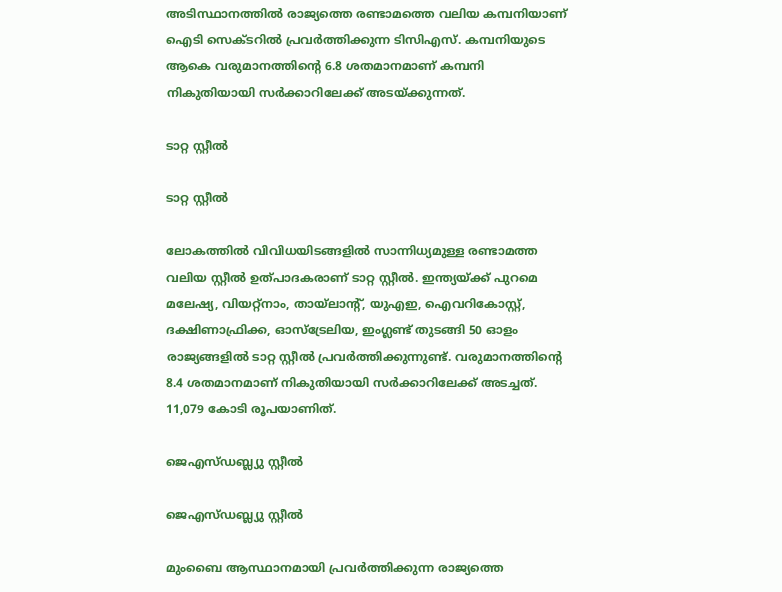അടിസ്ഥാനത്തില്‍ രാജ്യത്തെ രണ്ടാമത്തെ വലിയ കമ്പനിയാണ് ഐടി സെക്ടറില്‍ പ്രവര്‍ത്തിക്കുന്ന ടിസിഎസ്. കമ്പനിയുടെ ആകെ വരുമാനത്തിന്റെ 6.8 ശതമാനമാണ് കമ്പനി നികുതിയായി സര്‍ക്കാറിലേക്ക് അടയ്ക്കുന്നത്.

ടാറ്റ സ്റ്റീൽ

ടാറ്റ സ്റ്റീൽ

ലോകത്തില്‍ വിവിധയിടങ്ങളില്‍ സാന്നിധ്യമുള്ള രണ്ടാമത്ത വലിയ സ്റ്റീല്‍ ഉത്പാദകരാണ് ടാറ്റ സ്റ്റീല്‍. ഇന്ത്യയ്ക്ക് പുറമെ മലേഷ്യ, വിയറ്റ്‌നാം, തായ്‌ലാന്റ്, യുഎഇ, ഐവറികോസ്റ്റ്, ദക്ഷിണാഫ്രിക്ക, ഓസ്‌ട്രേലിയ, ഇംഗ്ലണ്ട് തുടങ്ങി 50 ഓളം രാജ്യങ്ങളില്‍ ടാറ്റ സ്റ്റീല്‍ പ്രവര്‍ത്തിക്കുന്നുണ്ട്. വരുമാനത്തിന്റെ 8.4 ശതമാനമാണ് നികുതിയായി സര്‍ക്കാറിലേക്ക് അടച്ചത്. 11,079 കോടി രൂപയാണിത്.

ജെഎസ്ഡബ്ല്യു സ്റ്റീൽ

ജെഎസ്ഡബ്ല്യു സ്റ്റീൽ

മുംബൈ ആസ്ഥാനമായി പ്രവര്‍ത്തിക്കുന്ന രാജ്യത്തെ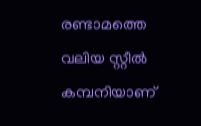രണ്ടാമത്തെ വലിയ സ്റ്റീല്‍ കമ്പനിയാണ്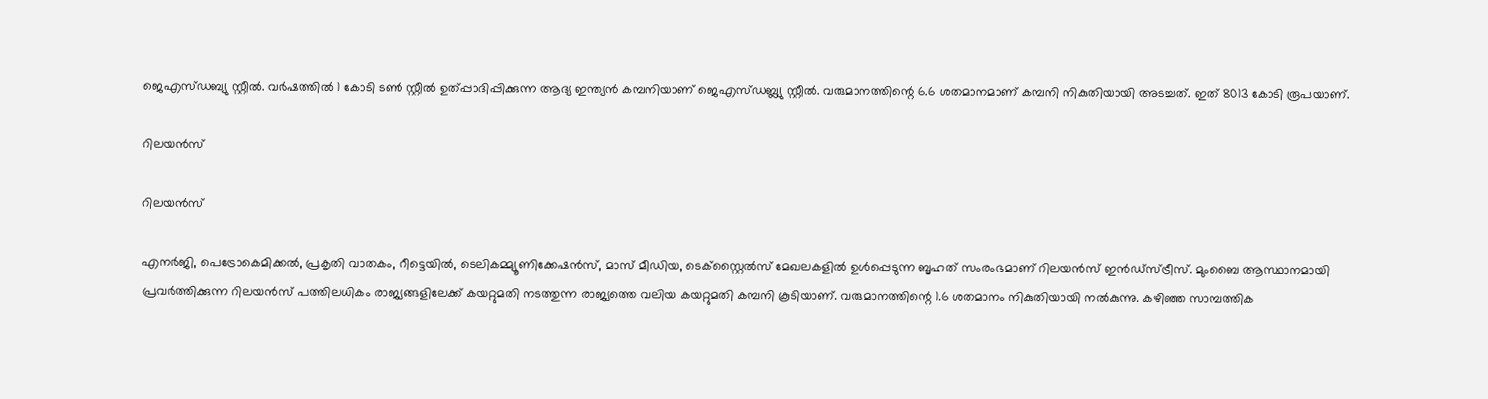ജെഎസ്ഡബ്യു സ്റ്റീല്‍. വര്‍ഷത്തില്‍ 1 കോടി ടണ്‍ സ്റ്റീല്‍ ഉത്പ്പാദിപ്പിക്കുന്ന ആദ്യ ഇന്ത്യന്‍ കമ്പനിയാണ് ജെഎസ്ഡബ്ല്യു സ്റ്റീല്‍. വരുമാനത്തിന്റെ 6.6 ശതമാനമാണ് കമ്പനി നികുതിയായി അടച്ചത്. ഇത് 8013 കോടി രൂപയാണ്.

റിലയൻസ്

റിലയൻസ്

എനര്‍ജി, പെട്രോകെമിക്കല്‍, പ്രകൃതി വാതകം, റീട്ടെയില്‍, ടെലികമ്മ്യൂണിക്കേഷന്‍സ്, മാസ് മീഡിയ, ടെക്‌സ്റ്റൈല്‍സ് മേഖലകളില്‍ ഉള്‍പ്പെടുന്ന ബൃഹത് സംരംഭമാണ് റിലയന്‍സ് ഇന്‍ഡ്‌സ്ട്രീസ്. മുംബൈ ആസ്ഥാനമായി പ്രവര്‍ത്തിക്കുന്ന റിലയന്‍സ് പത്തിലധികം രാജ്യങ്ങളിലേക്ക് കയറ്റുമതി നടത്തുന്ന രാജ്യത്തെ വലിയ കയറ്റുമതി കമ്പനി കൂടിയാണ്. വരുമാനത്തിന്റെ 1.6 ശതമാനം നികുതിയായി നല്‍കുന്നു. കഴിഞ്ഞ സാമ്പത്തിക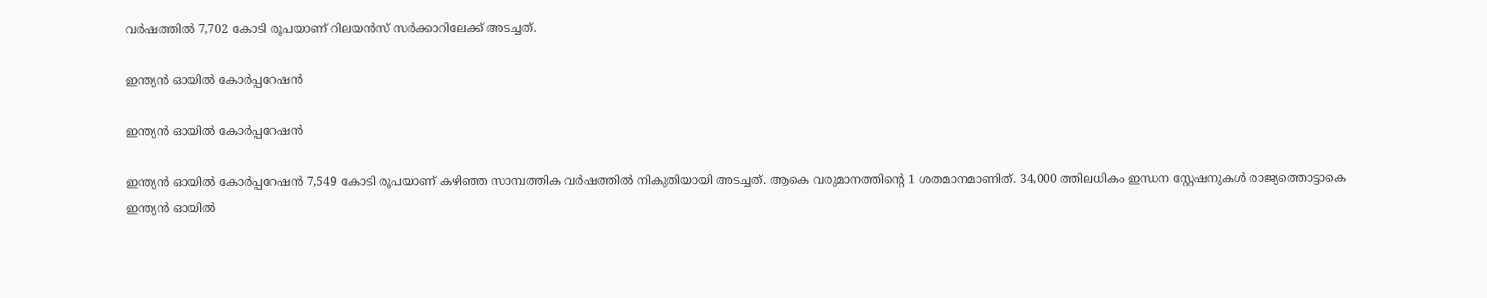വര്‍ഷത്തില്‍ 7,702 കോടി രൂപയാണ് റിലയന്‍സ് സര്‍ക്കാറിലേക്ക് അടച്ചത്.

ഇന്ത്യൻ ഓയിൽ കോർപ്പറേഷൻ

ഇന്ത്യൻ ഓയിൽ കോർപ്പറേഷൻ

ഇന്ത്യന്‍ ഓയില്‍ കോര്‍പ്പറേഷന്‍ 7,549 കോടി രൂപയാണ് കഴിഞ്ഞ സാമ്പത്തിക വര്‍ഷത്തില്‍ നികുതിയായി അടച്ചത്. ആകെ വരുമാനത്തിന്റെ 1 ശതമാനമാണിത്. 34,000 ത്തിലധികം ഇന്ധന സ്റ്റേഷനുകള്‍ രാജ്യത്തൊട്ടാകെ ഇന്ത്യന്‍ ഓയില്‍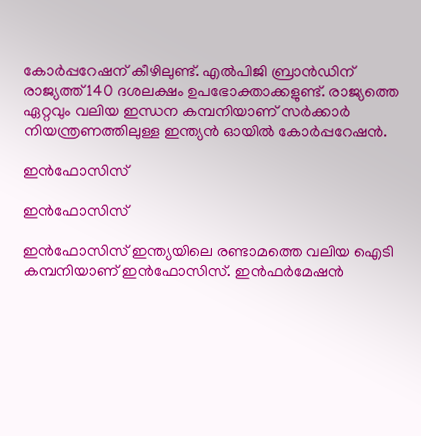കോര്‍പ്പറേഷന് കീഴിലുണ്ട്. എല്‍പിജി ബ്രാന്‍ഡിന് രാജ്യത്ത് 140 ദശലക്ഷം ഉപഭോക്താക്കളുണ്ട്. രാജ്യത്തെ ഏറ്റവും വലിയ ഇന്ധന കമ്പനിയാണ് സര്‍ക്കാര്‍ നിയന്ത്രണത്തിലുള്ള ഇന്ത്യന്‍ ഓയില്‍ കോര്‍പ്പറേഷന്‍.

ഇൻഫോസിസ്

ഇൻഫോസിസ്

ഇന്‍ഫോസിസ് ഇന്ത്യയിലെ രണ്ടാമത്തെ വലിയ ഐടി കമ്പനിയാണ് ഇന്‍ഫോസിസ്. ഇന്‍ഫര്‍മേഷന്‍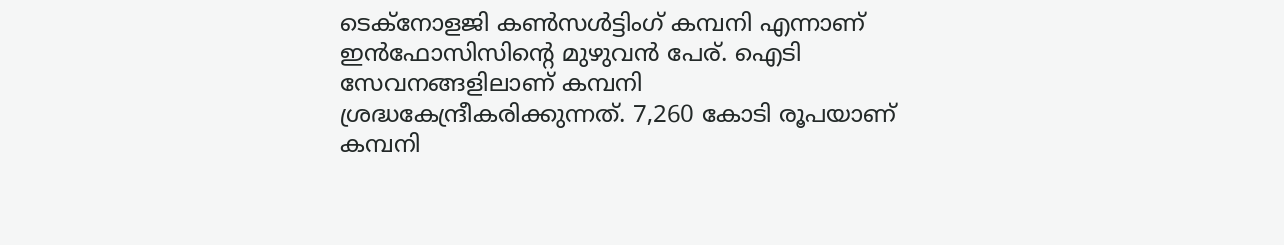ടെക്‌നോളജി കണ്‍സള്‍ട്ടിംഗ് കമ്പനി എന്നാണ് ഇന്‍ഫോസിസിന്റെ മുഴുവന്‍ പേര്. ഐടി സേവനങ്ങളിലാണ് കമ്പനി ശ്രദ്ധകേന്ദ്രീകരിക്കുന്നത്. 7,260 കോടി രൂപയാണ് കമ്പനി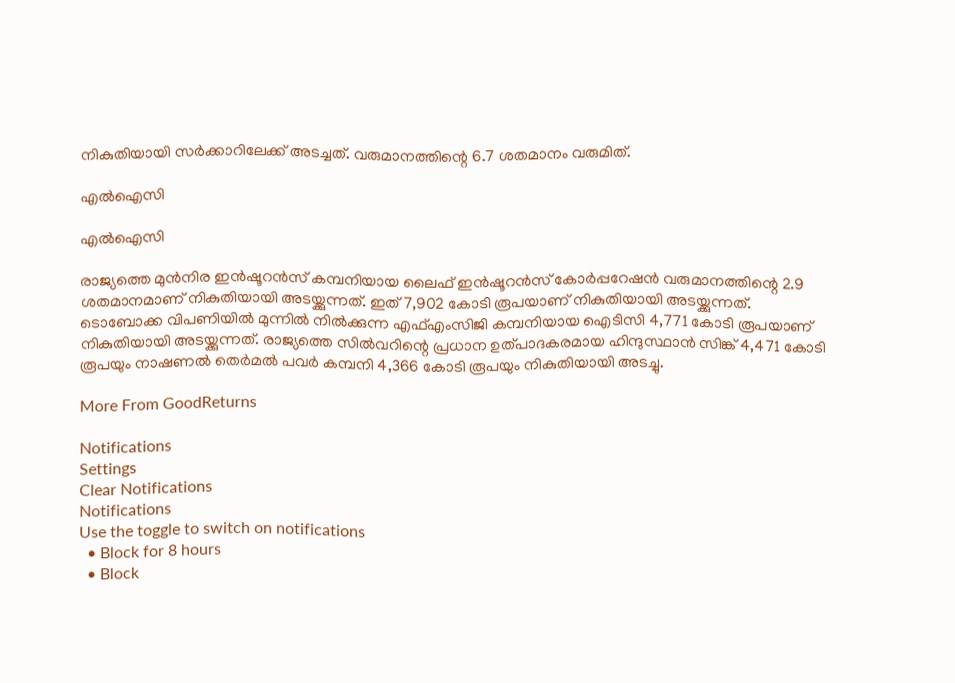നികുതിയായി സര്‍ക്കാറിലേക്ക് അടച്ചത്. വരുമാനത്തിന്റെ 6.7 ശതമാനം വരുമിത്.

എൽഐസി

എൽഐസി

രാജ്യത്തെ മുന്‍നിര ഇന്‍ഷൂറന്‍സ് കമ്പനിയായ ലൈഫ് ഇന്‍ഷൂറന്‍സ് കോര്‍പ്പറേഷന്‍ വരുമാനത്തിന്റെ 2.9 ശതമാനമാണ് നികുതിയായി അടയ്ക്കുന്നത്. ഇത് 7,902 കോടി രൂപയാണ് നികുതിയായി അടയ്ക്കുന്നത്. ടൊബോക്ക വിപണിയില്‍ മുന്നില്‍ നില്‍ക്കുന്ന എഫ്എംസിജി കമ്പനിയായ ഐടിസി 4,771 കോടി രൂപയാണ് നികുതിയായി അടയ്ക്കുന്നത്. രാജ്യത്തെ സില്‍വറിന്റെ പ്രധാന ഉത്പാദകരമായ ഹിന്ദുസ്ഥാന്‍ സിങ്ക് 4,471 കോടി രൂപയും നാഷണല്‍ തെര്‍മല്‍ പവര്‍ കമ്പനി 4,366 കോടി രൂപയും നികുതിയായി അടച്ചു.

More From GoodReturns

Notifications
Settings
Clear Notifications
Notifications
Use the toggle to switch on notifications
  • Block for 8 hours
  • Block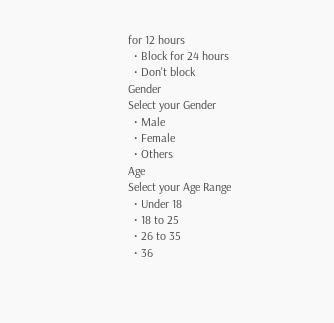for 12 hours
  • Block for 24 hours
  • Don't block
Gender
Select your Gender
  • Male
  • Female
  • Others
Age
Select your Age Range
  • Under 18
  • 18 to 25
  • 26 to 35
  • 36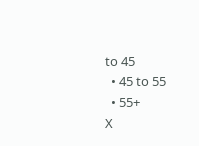to 45
  • 45 to 55
  • 55+
X